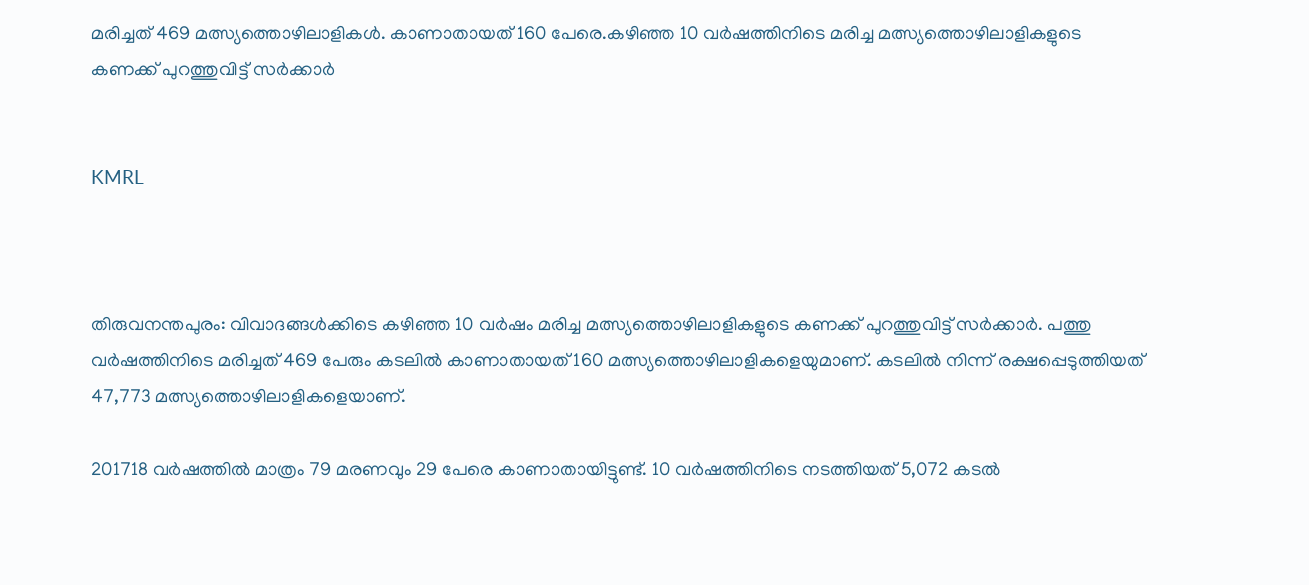മരിച്ചത് 469 മത്സ്യത്തൊഴിലാളികള്‍. കാണാതായത് 160 പേരെ.കഴിഞ്ഞ 10 വര്‍ഷത്തിനിടെ മരിച്ച മത്സ്യത്തൊഴിലാളികളുടെ കണക്ക് പുറത്തുവിട്ട് സര്‍ക്കാര്‍


KMRL



തിരുവനന്തപുരം: വിവാദങ്ങള്‍ക്കിടെ കഴിഞ്ഞ 10 വര്‍ഷം മരിച്ച മത്സ്യത്തൊഴിലാളികളുടെ കണക്ക് പുറത്തുവിട്ട് സര്‍ക്കാര്‍. പത്തു വര്‍ഷത്തിനിടെ മരിച്ചത് 469 പേരും കടലില്‍ കാണാതായത് 160 മത്സ്യത്തൊഴിലാളികളെയുമാണ്. കടലില്‍ നിന്ന് രക്ഷപ്പെടുത്തിയത് 47,773 മത്സ്യത്തൊഴിലാളികളെയാണ്.

201718 വര്‍ഷത്തില്‍ മാത്രം 79 മരണവും 29 പേരെ കാണാതായിട്ടുണ്ട്. 10 വര്‍ഷത്തിനിടെ നടത്തിയത് 5,072 കടല്‍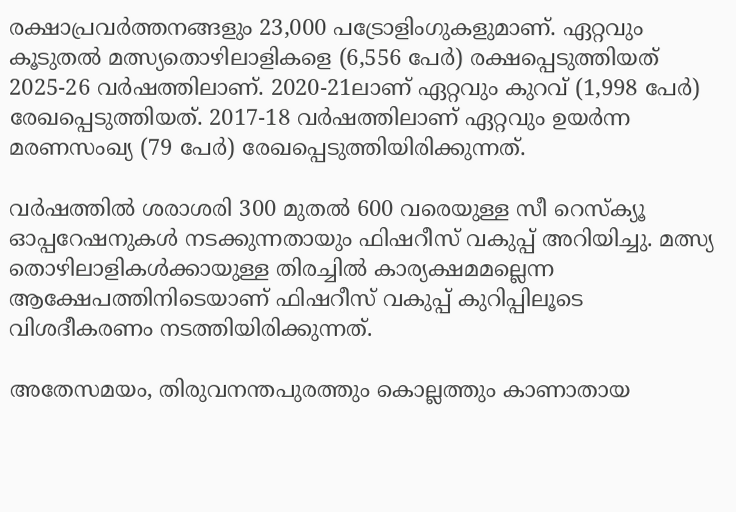രക്ഷാപ്രവര്‍ത്തനങ്ങളും 23,000 പട്രോളിംഗുകളുമാണ്. ഏറ്റവും കൂടുതല്‍ മത്സ്യതൊഴിലാളികളെ (6,556 പേര്‍) രക്ഷപ്പെടുത്തിയത് 2025-26 വര്‍ഷത്തിലാണ്. 2020-21ലാണ് ഏറ്റവും കുറവ് (1,998 പേര്‍) രേഖപ്പെടുത്തിയത്. 2017-18 വര്‍ഷത്തിലാണ് ഏറ്റവും ഉയര്‍ന്ന മരണസംഖ്യ (79 പേര്‍) രേഖപ്പെടുത്തിയിരിക്കുന്നത്.

വര്‍ഷത്തില്‍ ശരാശരി 300 മുതല്‍ 600 വരെയുള്ള സീ റെസ്‌ക്യൂ ഓപ്പറേഷനുകള്‍ നടക്കുന്നതായും ഫിഷറീസ് വകുപ്പ് അറിയിച്ചു. മത്സ്യ തൊഴിലാളികള്‍ക്കായുള്ള തിരച്ചില്‍ കാര്യക്ഷമമല്ലെന്ന ആക്ഷേപത്തിനിടെയാണ് ഫിഷറീസ് വകുപ്പ് കുറിപ്പിലൂടെ വിശദീകരണം നടത്തിയിരിക്കുന്നത്.

അതേസമയം, തിരുവനന്തപുരത്തും കൊല്ലത്തും കാണാതായ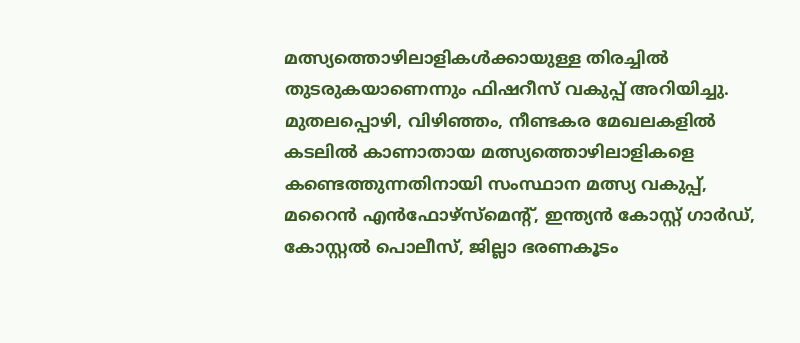മത്സ്യത്തൊഴിലാളികള്‍ക്കായുള്ള തിരച്ചില്‍ തുടരുകയാണെന്നും ഫിഷറീസ് വകുപ്പ് അറിയിച്ചു. മുതലപ്പൊഴി, വിഴിഞ്ഞം, നീണ്ടകര മേഖലകളില്‍ കടലില്‍ കാണാതായ മത്സ്യത്തൊഴിലാളികളെ കണ്ടെത്തുന്നതിനായി സംസ്ഥാന മത്സ്യ വകുപ്പ്, മറൈന്‍ എന്‍ഫോഴ്‌സ്‌മെന്റ്, ഇന്ത്യന്‍ കോസ്റ്റ് ഗാര്‍ഡ്, കോസ്റ്റല്‍ പൊലീസ്, ജില്ലാ ഭരണകൂടം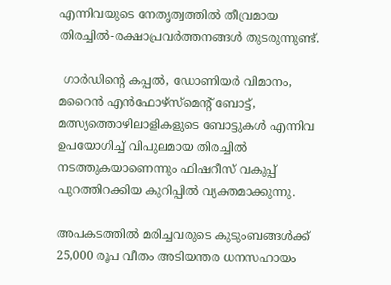എന്നിവയുടെ നേതൃത്വത്തില്‍ തീവ്രമായ തിരച്ചില്‍-രക്ഷാപ്രവര്‍ത്തനങ്ങള്‍ തുടരുന്നുണ്ട്.

 ഗാര്‍ഡിന്റെ കപ്പല്‍, ഡോണിയര്‍ വിമാനം, മറൈന്‍ എന്‍ഫോഴ്‌സ്‌മെന്റ് ബോട്ട്, മത്സ്യത്തൊഴിലാളികളുടെ ബോട്ടുകള്‍ എന്നിവ ഉപയോഗിച്ച് വിപുലമായ തിരച്ചില്‍ നടത്തുകയാണെന്നും ഫിഷറീസ് വകുപ്പ് പുറത്തിറക്കിയ കുറിപ്പില്‍ വ്യക്തമാക്കുന്നു.

അപകടത്തില്‍ മരിച്ചവരുടെ കുടുംബങ്ങള്‍ക്ക് 25,000 രൂപ വീതം അടിയന്തര ധനസഹായം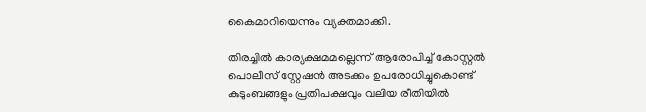കൈമാറിയെന്നും വ്യക്തമാക്കി.

തിരച്ചില്‍ കാര്യക്ഷമമല്ലെന്ന് ആരോപിച്ച് കോസ്റ്റല്‍ പൊലീസ് സ്റ്റേഷന്‍ അടക്കം ഉപരോധിച്ചുകൊണ്ട് കുടുംബങ്ങളും പ്രതിപക്ഷവും വലിയ രീതിയില്‍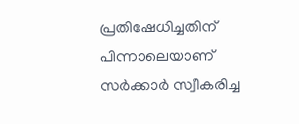പ്രതിഷേധിച്ചതിന് പിന്നാലെയാണ് സര്‍ക്കാര്‍ സ്വീകരിച്ച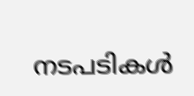നടപടികള്‍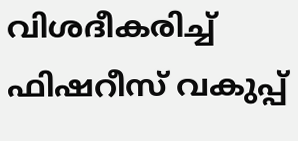വിശദീകരിച്ച് ഫിഷറീസ് വകുപ്പ്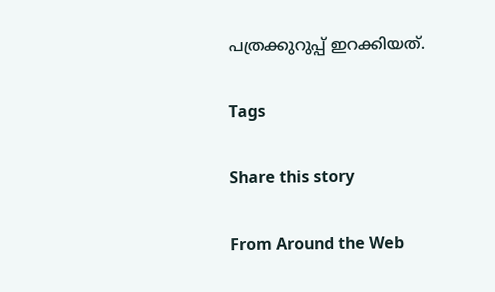പത്രക്കുറുപ്പ് ഇറക്കിയത്.

Tags

Share this story

From Around the Web